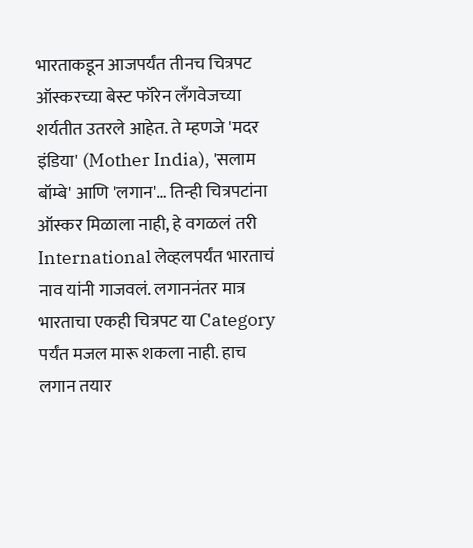भारताकडून आजपर्यंत तीनच चित्रपट ऑस्करच्या बेस्ट फॉरेन लॅंगवेजच्या शर्यतीत उतरले आहेत. ते म्हणजे 'मदर इंडिया' (Mother India), 'सलाम बॉम्बे' आणि 'लगान'… तिन्ही चित्रपटांना ऑस्कर मिळाला नाही, हे वगळलं तरी International लेव्हलपर्यंत भारताचं नाव यांनी गाजवलं. लगाननंतर मात्र भारताचा एकही चित्रपट या Category पर्यंत मजल मारू शकला नाही. हाच लगान तयार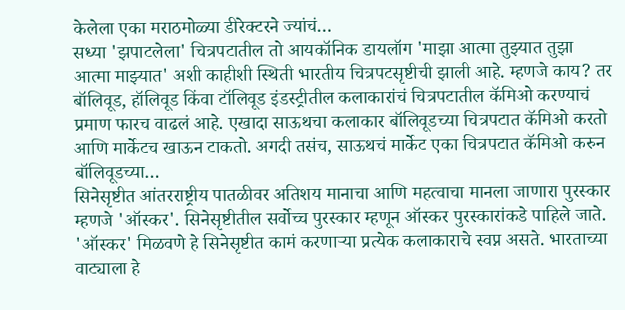केलेला एका मराठमोळ्या डीरेक्टरने ज्यांचं…
सध्या 'झपाटलेला' चित्रपटातील तो आयकॉनिक डायलॉग 'माझा आत्मा तुझ्यात तुझा आत्मा माझ्यात' अशी काहीशी स्थिती भारतीय चित्रपटसृष्टीची झाली आहे. म्हणजे काय? तर बॉलिवूड, हॉलिवूड किंवा टॉलिवूड इंडस्ट्रीतील कलाकारांचं चित्रपटातील कॅमिओ करण्याचं प्रमाण फारच वाढलं आहे. एखादा साऊथचा कलाकार बॉलिवूडच्या चित्रपटात कॅमिओ करतो आणि मार्केटच खाऊन टाकतो. अगदी तसंच, साऊथचं मार्केट एका चित्रपटात कॅमिओ करुन बॉलिवूडच्या…
सिनेसृष्टीत आंतरराष्ट्रीय पातळीवर अतिशय मानाचा आणि महत्वाचा मानला जाणारा पुरस्कार म्हणजे 'ऑस्कर'. सिनेसृष्टीतील सर्वोच्च पुरस्कार म्हणून ऑस्कर पुरस्कारांकडे पाहिले जाते. 'ऑस्कर' मिळवणे हे सिनेसृष्टीत कामं करणाऱ्या प्रत्येक कलाकाराचे स्वप्न असते. भारताच्या वाट्याला हे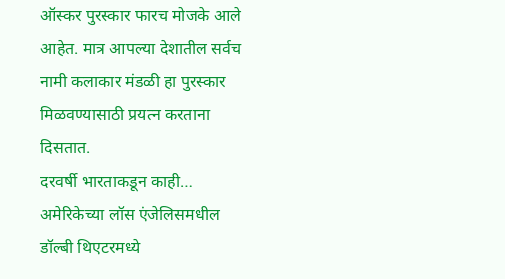ऑस्कर पुरस्कार फारच मोजके आले आहेत. मात्र आपल्या देशातील सर्वच नामी कलाकार मंडळी हा पुरस्कार मिळवण्यासाठी प्रयत्न करताना दिसतात.
दरवर्षी भारताकडून काही…
अमेरिकेच्या लॉस एंजेलिसमधील डॉल्बी थिएटरमध्ये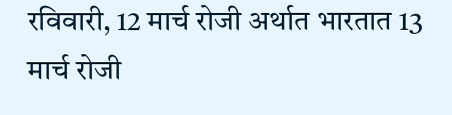रविवारी, 12 मार्च रोजी अर्थात भारतात 13 मार्च रोजी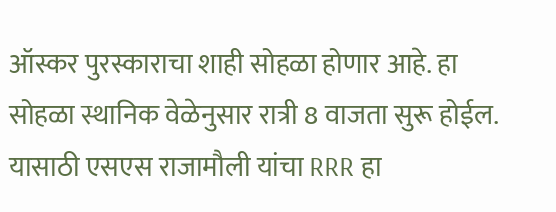ऑस्कर पुरस्काराचा शाही सोहळा होणार आहे. हा सोहळा स्थानिक वेळेनुसार रात्री 8 वाजता सुरू होईल. यासाठी एसएस राजामौली यांचा RRR हा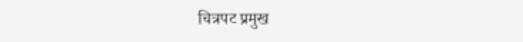चित्रपट प्रमुख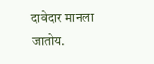दावेदार मानला जातोय.